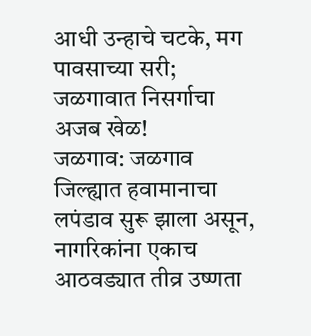आधी उन्हाचे चटके, मग पावसाच्या सरी; जळगावात निसर्गाचा अजब खेळ!
जळगाव: जळगाव जिल्ह्यात हवामानाचा लपंडाव सुरू झाला असून, नागरिकांना एकाच आठवड्यात तीव्र उष्णता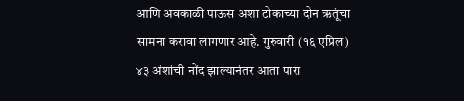आणि अवकाळी पाऊस अशा टोकाच्या दोन ऋतूंचा सामना करावा लागणार आहे. गुरुवारी (१६ एप्रिल) ४३ अंशांची नोंद झाल्यानंतर आता पारा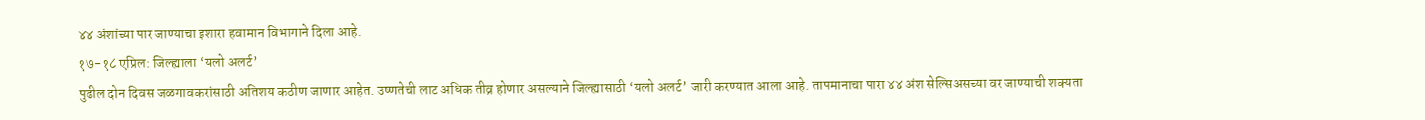४४ अंशांच्या पार जाण्याचा इशारा हवामान विभागाने दिला आहे.
१७-१८ एप्रिल: जिल्ह्याला ‘यलो अलर्ट’
पुढील दोन दिवस जळगावकरांसाठी अतिशय कठीण जाणार आहेत. उष्णतेची लाट अधिक तीव्र होणार असल्याने जिल्ह्यासाठी ‘यलो अलर्ट’ जारी करण्यात आला आहे. तापमानाचा पारा ४४ अंश सेल्सिअसच्या वर जाण्याची शक्यता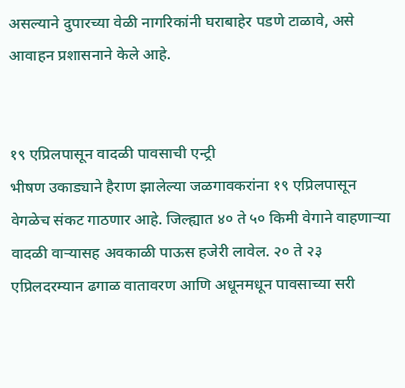असल्याने दुपारच्या वेळी नागरिकांनी घराबाहेर पडणे टाळावे, असे आवाहन प्रशासनाने केले आहे.


१९ एप्रिलपासून वादळी पावसाची एन्ट्री
भीषण उकाड्याने हैराण झालेल्या जळगावकरांना १९ एप्रिलपासून वेगळेच संकट गाठणार आहे. जिल्ह्यात ४० ते ५० किमी वेगाने वाहणाऱ्या वादळी वाऱ्यासह अवकाळी पाऊस हजेरी लावेल. २० ते २३ एप्रिलदरम्यान ढगाळ वातावरण आणि अधूनमधून पावसाच्या सरी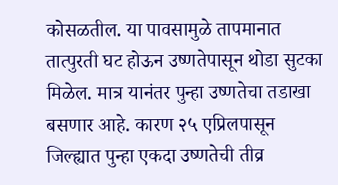कोसळतील. या पावसामुळे तापमानात तात्पुरती घट होऊन उष्णतेपासून थोडा सुटका मिळेल. मात्र यानंतर पुन्हा उष्णतेचा तडाखा बसणार आहे. कारण २५ एप्रिलपासून जिल्ह्यात पुन्हा एकदा उष्णतेची तीव्र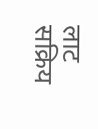लाट सक्रिय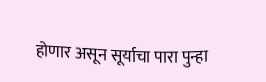होणार असून सूर्याचा पारा पुन्हा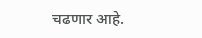चढणार आहे.